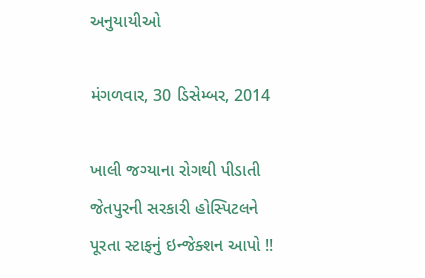અનુયાયીઓ

મંગળવાર, 30 ડિસેમ્બર, 2014

ખાલી જગ્યાના રોગથી પીડાતી જેતપુરની સરકારી હોસ્પિટલને પૂરતા સ્ટાફનું ઇન્જેક્શન આપો !!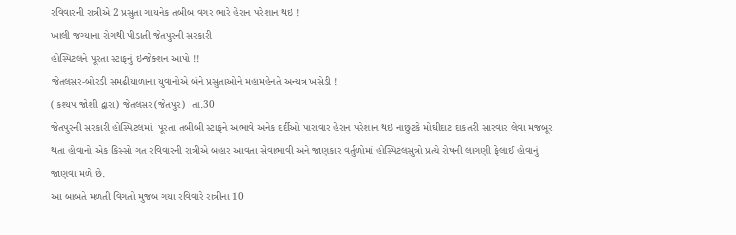રવિવારની રાત્રીએ 2 પ્રસુતા ગાયનેક તબીબ વગર ભારે હેરાન પરેશાન થઇ !
ખાલી જગ્યાના રોગથી પીડાતી જેતપુરની સરકારી
હોસ્પિટલને પૂરતા સ્ટાફનું ઇન્જેક્શન આપો !!
જેતલસર-બોરડી સમઢીયાળાના યુવાનોએ બંને પ્રસુતાઓને મહામહેનતે અન્યત્ર ખસેડી !
(કશ્યપ જોશી દ્વારા) જેતલસર(જેતપુર)  તા.30
જેતપુરની સરકારી હોસ્પિટલમાં  પૂરતા તબીબી સ્ટાફને અભાવે અનેક દર્દીઓ પારાવાર હેરાન પરેશાન થઇ નાછુટકે મોઘીદાટ દાકતરી સારવાર લેવા મજબૂર થતા હોવાનો એક કિસ્સો ગત રવિવારની રાત્રીએ બહાર આવતા સેવાભાવી અને જાણકાર વર્તુળોમાં હોસ્પિટલસુત્રો પ્રત્યે રોષની લાગણી ફેલાઈ હોવાનું જાણવા મળે છે.
આ બાબતે મળતી વિગતો મુજબ ગયા રવિવારે રાત્રીના 10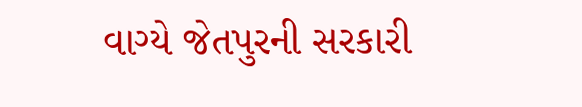વાગ્યે જેતપુરની સરકારી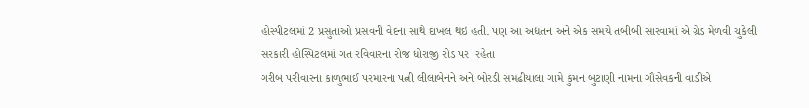હોસ્પીટલમાં 2 પ્રસુતાઓ પ્રસવની વેદના સાથે દાખલ થઇ હતી. પણ આ અદ્યતન અને એક સમયે તબીબી સારવામાં એ ગ્રેડ મેળવી ચુકેલી સરકારી હોસ્પિટલમાં ગત રવિવારના રોજ ધોરાજી રોડ પર  રહેતા
ગરીબ પરીવારના કાળુભાઈ પરમારના પત્ની લીલાબેનને અને બોરડી સમઢીયાલા ગામે કુમન બુટાણી નામના ગૌસેવકની વાડીએ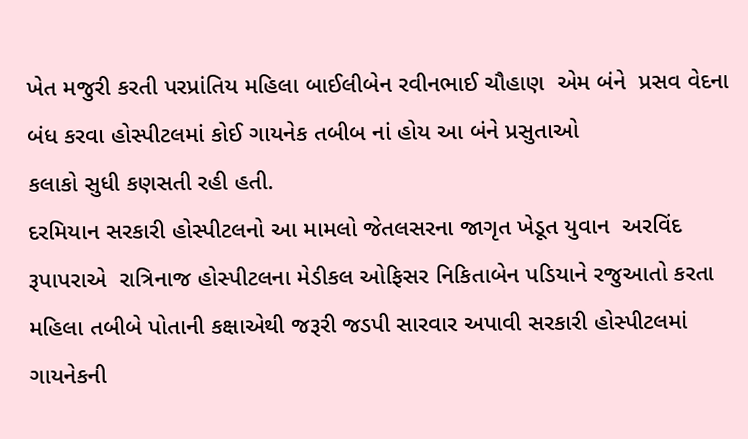ખેત મજુરી કરતી પરપ્રાંતિય મહિલા બાઈલીબેન રવીનભાઈ ચૌહાણ  એમ બંને  પ્રસવ વેદના બંધ કરવા હોસ્પીટલમાં કોઈ ગાયનેક તબીબ નાં હોય આ બંને પ્રસુતાઓ
કલાકો સુધી કણસતી રહી હતી.
દરમિયાન સરકારી હોસ્પીટલનો આ મામલો જેતલસરના જાગૃત ખેડૂત યુવાન  અરવિંદ રૂપાપરાએ  રાત્રિનાજ હોસ્પીટલના મેડીકલ ઓફિસર નિકિતાબેન પડિયાને રજુઆતો કરતા મહિલા તબીબે પોતાની કક્ષાએથી જરૂરી જડપી સારવાર અપાવી સરકારી હોસ્પીટલમાં ગાયનેકની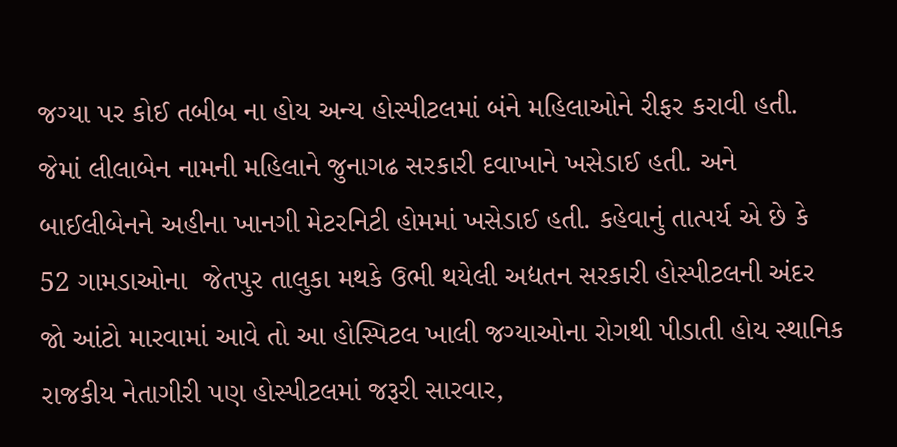જગ્યા પર કોઈ તબીબ ના હોય અન્ય હોસ્પીટલમાં બંને મહિલાઓને રીફર કરાવી હતી.
જેમાં લીલાબેન નામની મહિલાને જુનાગઢ સરકારી દવાખાને ખસેડાઈ હતી. અને બાઈલીબેનને અહીના ખાનગી મેટરનિટી હોમમાં ખસેડાઈ હતી. કહેવાનું તાત્પર્ય એ છે કે 52 ગામડાઓના  જેતપુર તાલુકા મથકે ઉભી થયેલી અદ્યતન સરકારી હોસ્પીટલની અંદર જો આંટો મારવામાં આવે તો આ હોસ્પિટલ ખાલી જગ્યાઓના રોગથી પીડાતી હોય સ્થાનિક રાજકીય નેતાગીરી પણ હોસ્પીટલમાં જરૂરી સારવાર,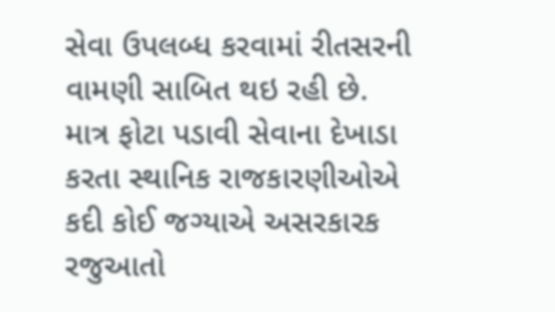સેવા ઉપલબ્ધ કરવામાં રીતસરની વામણી સાબિત થઇ રહી છે.
માત્ર ફોટા પડાવી સેવાના દેખાડા કરતા સ્થાનિક રાજકારણીઓએ કદી કોઈ જગ્યાએ અસરકારક રજુઆતો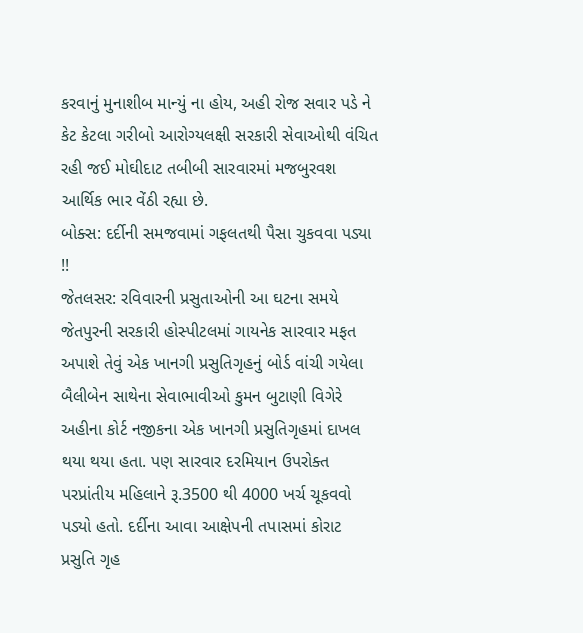કરવાનું મુનાશીબ માન્યું ના હોય, અહી રોજ સવાર પડે ને કેટ કેટલા ગરીબો આરોગ્યલક્ષી સરકારી સેવાઓથી વંચિત રહી જઈ મોઘીદાટ તબીબી સારવારમાં મજબુરવશ આર્થિક ભાર વેંઠી રહ્યા છે.
બોક્સ: દર્દીની સમજવામાં ગફલતથી પૈસા ચુકવવા પડ્યા !!
જેતલસર: રવિવારની પ્રસુતાઓની આ ઘટના સમયે જેતપુરની સરકારી હોસ્પીટલમાં ગાયનેક સારવાર મફત અપાશે તેવું એક ખાનગી પ્રસુતિગૃહનું બોર્ડ વાંચી ગયેલા બૈલીબેન સાથેના સેવાભાવીઓ કુમન બુટાણી વિગેરે અહીના કોર્ટ નજીકના એક ખાનગી પ્રસુતિગૃહમાં દાખલ થયા થયા હતા. પણ સારવાર દરમિયાન ઉપરોક્ત પરપ્રાંતીય મહિલાને રૂ.3500 થી 4000 ખર્ચ ચૂકવવો પડ્યો હતો. દર્દીના આવા આક્ષેપની તપાસમાં કોરાટ પ્રસુતિ ગૃહ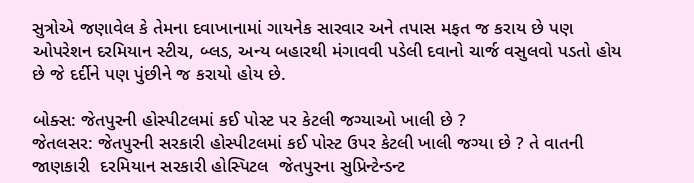સુત્રોએ જણાવેલ કે તેમના દવાખાનામાં ગાયનેક સારવાર અને તપાસ મફત જ કરાય છે પણ ઓપરેશન દરમિયાન સ્ટીચ, બ્લડ, અન્ય બહારથી મંગાવવી પડેલી દવાનો ચાર્જ વસુલવો પડતો હોય છે જે દર્દીને પણ પુંછીને જ કરાયો હોય છે.

બોક્સ: જેતપુરની હોસ્પીટલમાં કઈ પોસ્ટ પર કેટલી જગ્યાઓ ખાલી છે ?
જેતલસર: જેતપુરની સરકારી હોસ્પીટલમાં કઈ પોસ્ટ ઉપર કેટલી ખાલી જગ્યા છે ? તે વાતની જાણકારી  દરમિયાન સરકારી હોસ્પિટલ  જેતપુરના સુપ્રિન્ટેન્ડન્ટ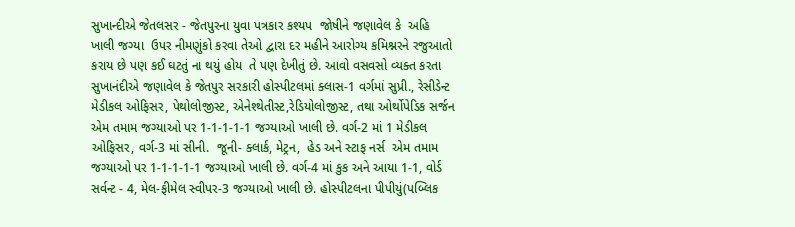સુખાન્દીએ જેતલસર - જેતપુરના યુવા પત્રકાર કશ્યપ  જોષીને જણાવેલ કે  અહિ ખાલી જગ્યા  ઉપર નીમણુંકો કરવા તેઓ દ્વારા દર મહીને આરોગ્ય કમિશ્નરને રજુઆતો કરાય છે પણ કઈ ઘટતું ના થયું હોય  તે પણ દેખીતું છે. આવો વસવસો વ્યક્ત કરતા સુખાનંદીએ જણાવેલ કે જેતપુર સરકારી હોસ્પીટલમાં ક્લાસ-1 વર્ગમાં સુપ્રી., રેસીડેન્ટ મેડીકલ ઓફિસર, પેથોલોજીસ્ટ, એનેશ્થેતીસ્ટ,રેડિયોલોજીસ્ટ, તથા ઓર્થોપેડિક સર્જન એમ તમામ જગ્યાઓ પર 1-1-1-1-1 જગ્યાઓ ખાલી છે. વર્ગ-2 માં 1 મેડીકલ ઓફિસર, વર્ગ-3 માં સીની.  જૂની- ક્લાર્ક, મેટ્રન,  હેડ અને સ્ટાફ નર્સ  એમ તમામ જગ્યાઓ પર 1-1-1-1-1 જગ્યાઓ ખાલી છે. વર્ગ-4 માં કુક અને આયા 1-1, વોર્ડ સર્વન્ટ - 4, મેલ-ફીમેલ સ્વીપર-3 જગ્યાઓ ખાલી છે. હોસ્પીટલના પીપીયું(પબ્લિક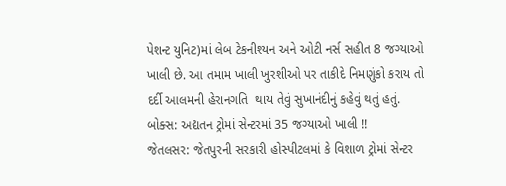પેશન્ટ યુનિટ)માં લેબ ટેકનીશ્યન અને ઓટી નર્સ સહીત 8 જગ્યાઓ ખાલી છે. આ તમામ ખાલી ખુરશીઓ પર તાકીદે નિમણુંકો કરાય તો દર્દી આલમની હેરાનગતિ  થાય તેવું સુખાનંદીનું કહેવું થતું હતું.
બોક્સ: અદ્યતન ટ્રોમાં સેન્ટરમાં 35 જગ્યાઓ ખાલી !!
જેતલસર: જેતપુરની સરકારી હોસ્પીટલમાં કે વિશાળ ટ્રોમાં સેન્ટર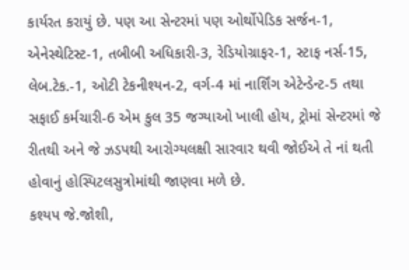કાર્યરત કરાયું છે. પણ આ સેન્ટરમાં પણ ઓર્થોપેડિક સર્જન-1, એનેસ્થેટિસ્ટ-1, તબીબી અધિકારી-3, રેડિયોગ્રાફર-1, સ્ટાફ નર્સ-15, લેબ.ટેક.-1, ઓટી ટેકનીશ્યન-2, વર્ગ-4 માં નાર્શિંગ એટેન્ડેન્ટ-5 તથા સફાઈ કર્મચારી-6 એમ કુલ 35 જગ્યાઓ ખાલી હોય, ટ્રોમાં સેન્ટરમાં જે રીતથી અને જે ઝડપથી આરોગ્યલક્ષી સારવાર થવી જોઈએ તે નાં થતી હોવાનું હોસ્પિટલસુત્રોમાંથી જાણવા મળે છે.
કશ્યપ જે.જોશી,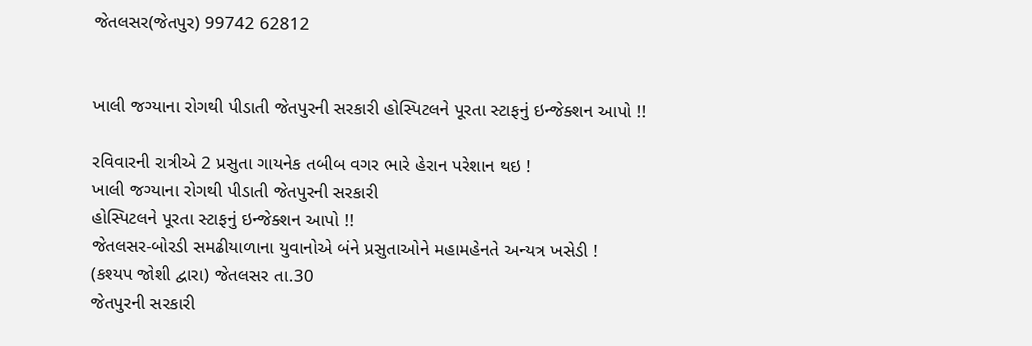જેતલસર(જેતપુર) 99742 62812


ખાલી જગ્યાના રોગથી પીડાતી જેતપુરની સરકારી હોસ્પિટલને પૂરતા સ્ટાફનું ઇન્જેક્શન આપો !!

રવિવારની રાત્રીએ 2 પ્રસુતા ગાયનેક તબીબ વગર ભારે હેરાન પરેશાન થઇ !
ખાલી જગ્યાના રોગથી પીડાતી જેતપુરની સરકારી
હોસ્પિટલને પૂરતા સ્ટાફનું ઇન્જેક્શન આપો !!
જેતલસર-બોરડી સમઢીયાળાના યુવાનોએ બંને પ્રસુતાઓને મહામહેનતે અન્યત્ર ખસેડી !
(કશ્યપ જોશી દ્વારા) જેતલસર તા.30
જેતપુરની સરકારી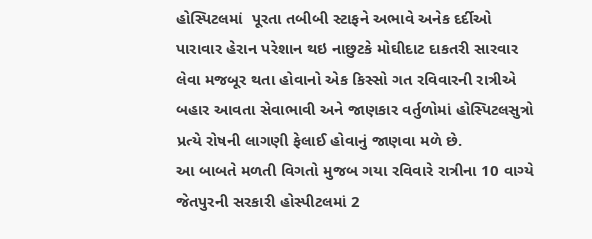હોસ્પિટલમાં  પૂરતા તબીબી સ્ટાફને અભાવે અનેક દર્દીઓ પારાવાર હેરાન પરેશાન થઇ નાછુટકે મોઘીદાટ દાકતરી સારવાર લેવા મજબૂર થતા હોવાનો એક કિસ્સો ગત રવિવારની રાત્રીએ બહાર આવતા સેવાભાવી અને જાણકાર વર્તુળોમાં હોસ્પિટલસુત્રો પ્રત્યે રોષની લાગણી ફેલાઈ હોવાનું જાણવા મળે છે.
આ બાબતે મળતી વિગતો મુજબ ગયા રવિવારે રાત્રીના 10 વાગ્યે જેતપુરની સરકારી હોસ્પીટલમાં 2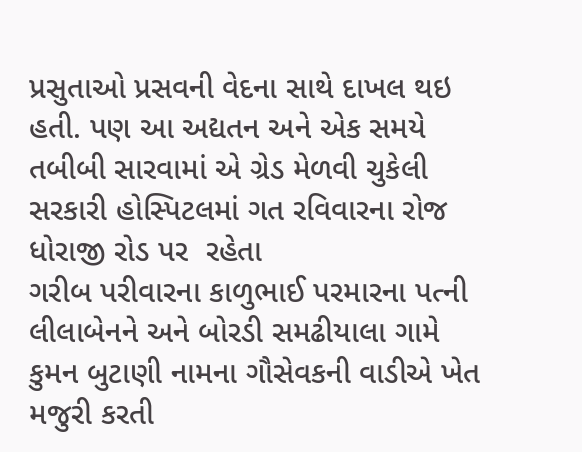પ્રસુતાઓ પ્રસવની વેદના સાથે દાખલ થઇ હતી. પણ આ અદ્યતન અને એક સમયે તબીબી સારવામાં એ ગ્રેડ મેળવી ચુકેલી સરકારી હોસ્પિટલમાં ગત રવિવારના રોજ ધોરાજી રોડ પર  રહેતા
ગરીબ પરીવારના કાળુભાઈ પરમારના પત્ની લીલાબેનને અને બોરડી સમઢીયાલા ગામે કુમન બુટાણી નામના ગૌસેવકની વાડીએ ખેત મજુરી કરતી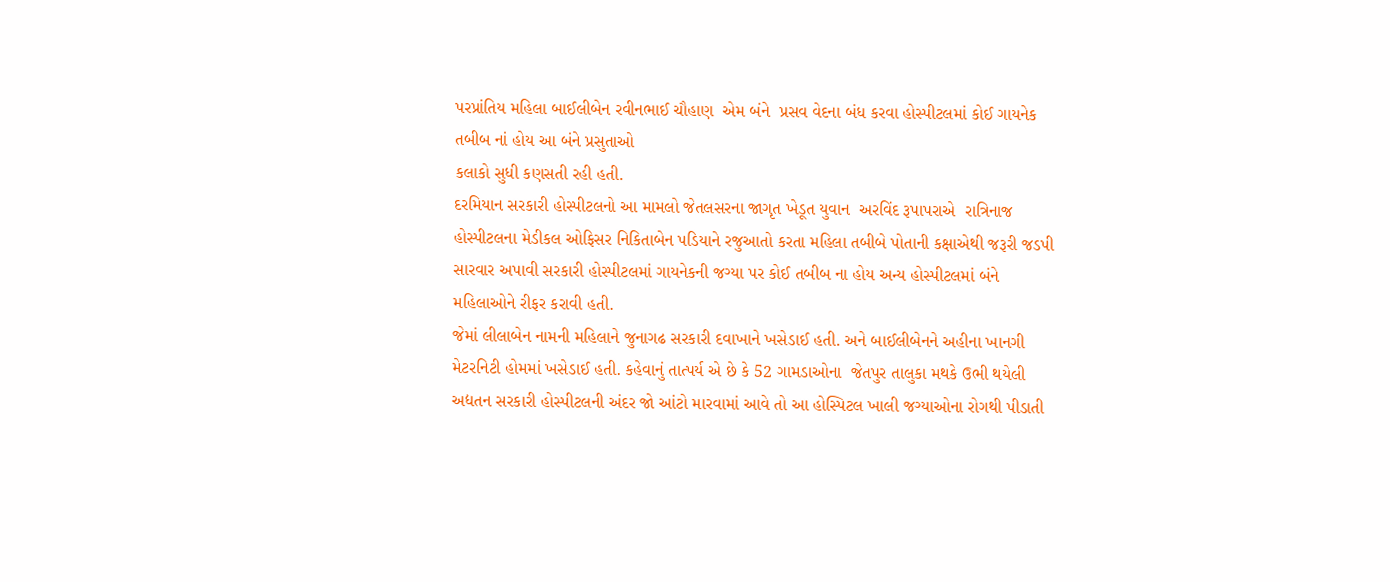પરપ્રાંતિય મહિલા બાઈલીબેન રવીનભાઈ ચૌહાણ  એમ બંને  પ્રસવ વેદના બંધ કરવા હોસ્પીટલમાં કોઈ ગાયનેક તબીબ નાં હોય આ બંને પ્રસુતાઓ
કલાકો સુધી કણસતી રહી હતી.
દરમિયાન સરકારી હોસ્પીટલનો આ મામલો જેતલસરના જાગૃત ખેડૂત યુવાન  અરવિંદ રૂપાપરાએ  રાત્રિનાજ હોસ્પીટલના મેડીકલ ઓફિસર નિકિતાબેન પડિયાને રજુઆતો કરતા મહિલા તબીબે પોતાની કક્ષાએથી જરૂરી જડપી સારવાર અપાવી સરકારી હોસ્પીટલમાં ગાયનેકની જગ્યા પર કોઈ તબીબ ના હોય અન્ય હોસ્પીટલમાં બંને મહિલાઓને રીફર કરાવી હતી.
જેમાં લીલાબેન નામની મહિલાને જુનાગઢ સરકારી દવાખાને ખસેડાઈ હતી. અને બાઈલીબેનને અહીના ખાનગી મેટરનિટી હોમમાં ખસેડાઈ હતી. કહેવાનું તાત્પર્ય એ છે કે 52 ગામડાઓના  જેતપુર તાલુકા મથકે ઉભી થયેલી અદ્યતન સરકારી હોસ્પીટલની અંદર જો આંટો મારવામાં આવે તો આ હોસ્પિટલ ખાલી જગ્યાઓના રોગથી પીડાતી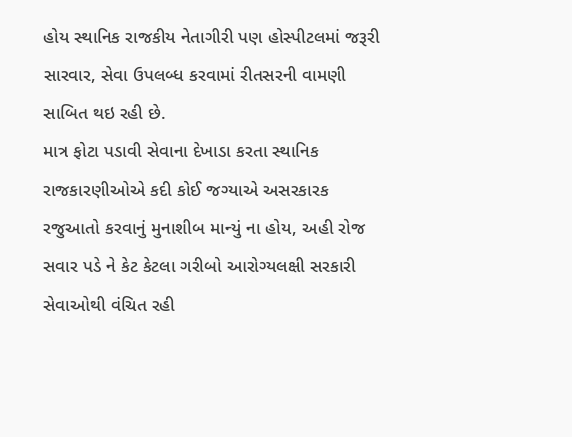હોય સ્થાનિક રાજકીય નેતાગીરી પણ હોસ્પીટલમાં જરૂરી સારવાર, સેવા ઉપલબ્ધ કરવામાં રીતસરની વામણી સાબિત થઇ રહી છે.
માત્ર ફોટા પડાવી સેવાના દેખાડા કરતા સ્થાનિક રાજકારણીઓએ કદી કોઈ જગ્યાએ અસરકારક રજુઆતો કરવાનું મુનાશીબ માન્યું ના હોય, અહી રોજ સવાર પડે ને કેટ કેટલા ગરીબો આરોગ્યલક્ષી સરકારી સેવાઓથી વંચિત રહી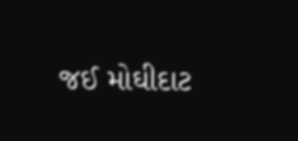જઈ મોઘીદાટ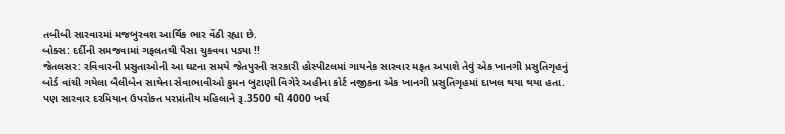તબીબી સારવારમાં મજબુરવશ આર્થિક ભાર વેંઠી રહ્યા છે.
બોક્સ: દર્દીની સમજવામાં ગફલતથી પૈસા ચુકવવા પડ્યા !!
જેતલસર: રવિવારની પ્રસુતાઓની આ ઘટના સમયે જેતપુરની સરકારી હોસ્પીટલમાં ગાયનેક સારવાર મફત અપાશે તેવું એક ખાનગી પ્રસુતિગૃહનું બોર્ડ વાંચી ગયેલા બૈલીબેન સાથેના સેવાભાવીઓ કુમન બુટાણી વિગેરે અહીના કોર્ટ નજીકના એક ખાનગી પ્રસુતિગૃહમાં દાખલ થયા થયા હતા. પણ સારવાર દરમિયાન ઉપરોક્ત પરપ્રાંતીય મહિલાને રૂ.3500 થી 4000 ખર્ચ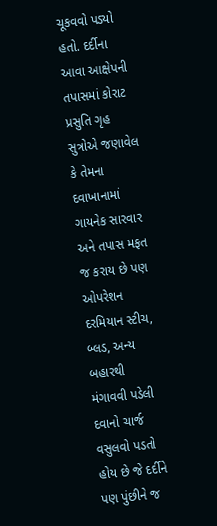ચૂકવવો પડ્યો હતો. દર્દીના આવા આક્ષેપની તપાસમાં કોરાટ પ્રસુતિ ગૃહ સુત્રોએ જણાવેલ કે તેમના દવાખાનામાં ગાયનેક સારવાર અને તપાસ મફત જ કરાય છે પણ ઓપરેશન દરમિયાન સ્ટીચ, બ્લડ, અન્ય બહારથી મંગાવવી પડેલી દવાનો ચાર્જ વસુલવો પડતો હોય છે જે દર્દીને પણ પુંછીને જ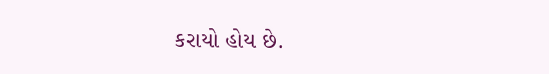કરાયો હોય છે.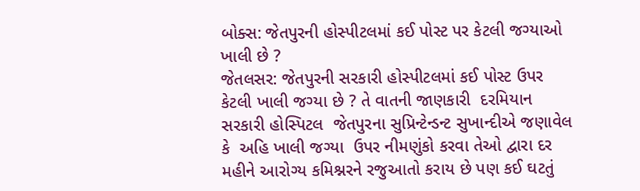બોક્સ: જેતપુરની હોસ્પીટલમાં કઈ પોસ્ટ પર કેટલી જગ્યાઓ ખાલી છે ?
જેતલસર: જેતપુરની સરકારી હોસ્પીટલમાં કઈ પોસ્ટ ઉપર કેટલી ખાલી જગ્યા છે ? તે વાતની જાણકારી  દરમિયાન સરકારી હોસ્પિટલ  જેતપુરના સુપ્રિન્ટેન્ડન્ટ સુખાન્દીએ જણાવેલ કે  અહિ ખાલી જગ્યા  ઉપર નીમણુંકો કરવા તેઓ દ્વારા દર મહીને આરોગ્ય કમિશ્નરને રજુઆતો કરાય છે પણ કઈ ઘટતું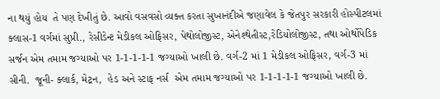ના થયું હોય  તે પણ દેખીતું છે. આવો વસવસો વ્યક્ત કરતા સુખાનંદીએ જણાવેલ કે જેતપુર સરકારી હોસ્પીટલમાં ક્લાસ-1 વર્ગમાં સુપ્રી., રેસીડેન્ટ મેડીકલ ઓફિસર, પેથોલોજીસ્ટ, એનેશ્થેતીસ્ટ,રેડિયોલોજીસ્ટ, તથા ઓર્થોપેડિક સર્જન એમ તમામ જગ્યાઓ પર 1-1-1-1-1 જગ્યાઓ ખાલી છે. વર્ગ-2 માં 1 મેડીકલ ઓફિસર, વર્ગ-3 માં સીની.  જૂની- ક્લાર્ક, મેટ્રન,  હેડ અને સ્ટાફ નર્સ  એમ તમામ જગ્યાઓ પર 1-1-1-1-1 જગ્યાઓ ખાલી છે.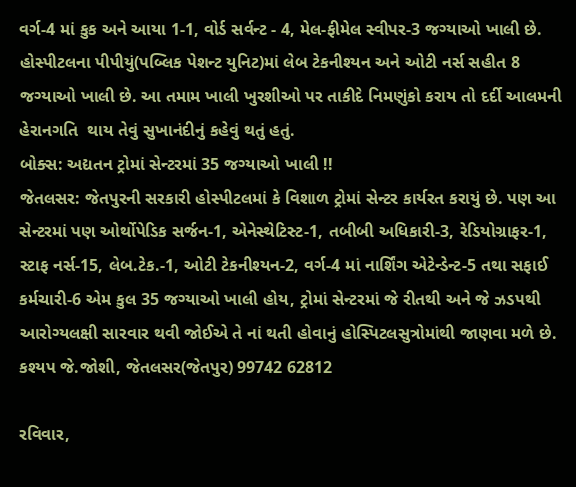વર્ગ-4 માં કુક અને આયા 1-1, વોર્ડ સર્વન્ટ - 4, મેલ-ફીમેલ સ્વીપર-3 જગ્યાઓ ખાલી છે. હોસ્પીટલના પીપીયું(પબ્લિક પેશન્ટ યુનિટ)માં લેબ ટેકનીશ્યન અને ઓટી નર્સ સહીત 8 જગ્યાઓ ખાલી છે. આ તમામ ખાલી ખુરશીઓ પર તાકીદે નિમણુંકો કરાય તો દર્દી આલમની હેરાનગતિ  થાય તેવું સુખાનંદીનું કહેવું થતું હતું.
બોક્સ: અદ્યતન ટ્રોમાં સેન્ટરમાં 35 જગ્યાઓ ખાલી !!
જેતલસર: જેતપુરની સરકારી હોસ્પીટલમાં કે વિશાળ ટ્રોમાં સેન્ટર કાર્યરત કરાયું છે. પણ આ સેન્ટરમાં પણ ઓર્થોપેડિક સર્જન-1, એનેસ્થેટિસ્ટ-1, તબીબી અધિકારી-3, રેડિયોગ્રાફર-1, સ્ટાફ નર્સ-15, લેબ.ટેક.-1, ઓટી ટેકનીશ્યન-2, વર્ગ-4 માં નાર્શિંગ એટેન્ડેન્ટ-5 તથા સફાઈ કર્મચારી-6 એમ કુલ 35 જગ્યાઓ ખાલી હોય, ટ્રોમાં સેન્ટરમાં જે રીતથી અને જે ઝડપથી આરોગ્યલક્ષી સારવાર થવી જોઈએ તે નાં થતી હોવાનું હોસ્પિટલસુત્રોમાંથી જાણવા મળે છે.
કશ્યપ જે.જોશી, જેતલસર(જેતપુર) 99742 62812

રવિવાર,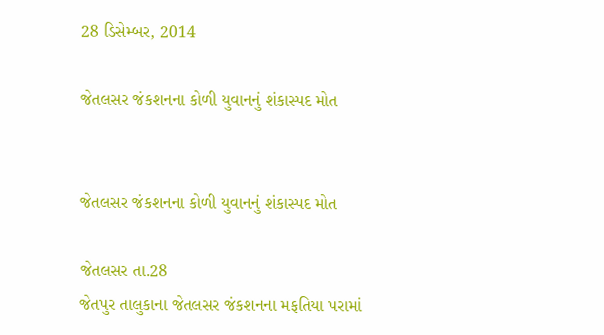28 ડિસેમ્બર, 2014

જેતલસર જંકશનના કોળી યુવાનનું શંકાસ્પદ મોત


જેતલસર જંકશનના કોળી યુવાનનું શંકાસ્પદ મોત

જેતલસર તા.28
જેતપુર તાલુકાના જેતલસર જંકશનના મફતિયા પરામાં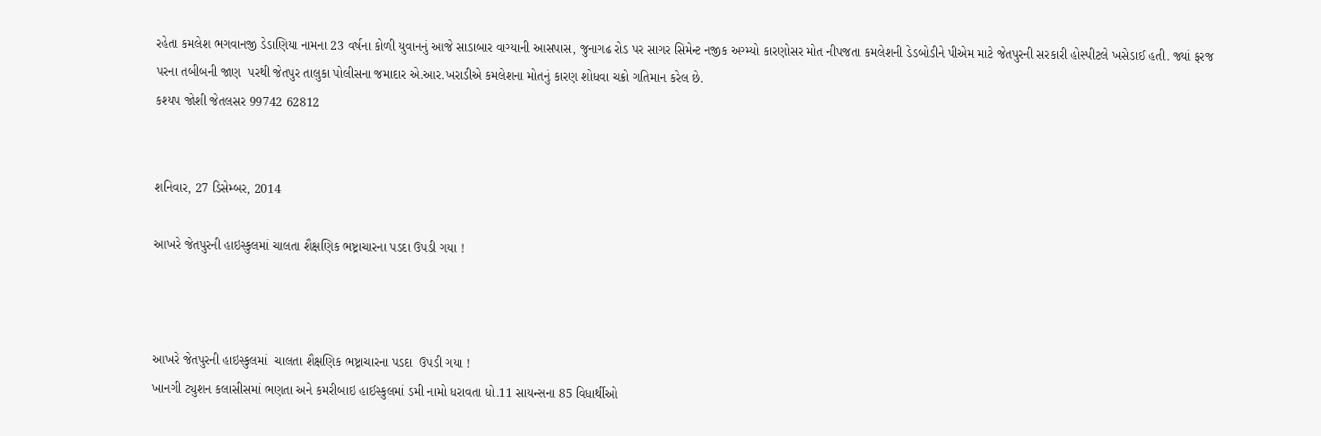રહેતા કમલેશ ભગવાનજી ડેડાણિયા નામના 23 વર્ષના કોળી યુવાનનું આજે સાડાબાર વાગ્યાની આસપાસ, જુનાગઢ રોડ પર સાગર સિમેન્ટ નજીક અગ્મ્યો કારણોસર મોત નીપજતા કમલેશની ડેડબોડીને પીએમ માટે જેતપુરની સરકારી હોસ્પીટલે ખસેડાઈ હતી. જ્યાં ફરજ પરના તબીબની જાણ  પરથી જેતપુર તાલુકા પોલીસના જમાદાર એ.આર.ખરાડીએ કમલેશના મોતનું કારણ શોધવા ચક્રો ગતિમાન કરેલ છે.
કશ્યપ જોશી જેતલસર 99742 62812


શનિવાર, 27 ડિસેમ્બર, 2014

આખરે જેતપુરની હાઇસ્કુલમાં ચાલતા શૈક્ષણિક ભષ્ટ્રાચારના પડદા ઉપડી ગયા !



આખરે જેતપુરની હાઇસ્કુલમાં  ચાલતા શૈક્ષણિક ભષ્ટ્રાચારના પડદા  ઉપડી ગયા !
ખાનગી ટ્યુશન કલાસીસમાં ભણતા અને કમરીબાઇ હાઈસ્કુલમાં ડમી નામો ધરાવતા ધો.11 સાયન્સના 85 વિધાર્થીઓ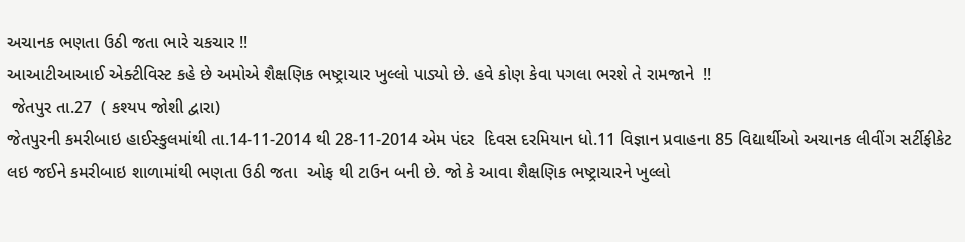અચાનક ભણતા ઉઠી જતા ભારે ચકચાર !!
આઆટીઆઆઈ એક્ટીવિસ્ટ કહે છે અમોએ શૈક્ષણિક ભષ્ટ્રાચાર ખુલ્લો પાડ્યો છે. હવે કોણ કેવા પગલા ભરશે તે રામજાને  !!
 જેતપુર તા.27  ( કશ્યપ જોશી દ્વારા)
જેતપુરની કમરીબાઇ હાઈસ્કુલમાંથી તા.14-11-2014 થી 28-11-2014 એમ પંદર  દિવસ દરમિયાન ધો.11 વિજ્ઞાન પ્રવાહના 85 વિદ્યાર્થીઓ અચાનક લીવીંગ સર્ટીફીકેટ લઇ જઈને કમરીબાઇ શાળામાંથી ભણતા ઉઠી જતા  ઓફ થી ટાઉન બની છે. જો કે આવા શૈક્ષણિક ભષ્ટ્રાચારને ખુલ્લો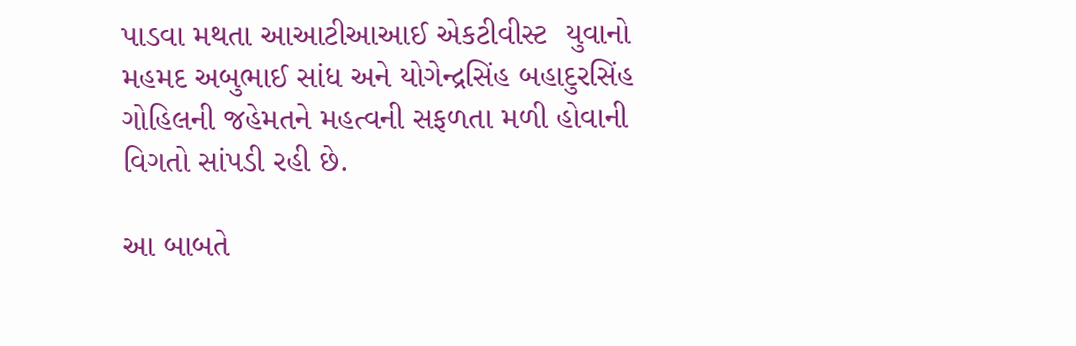પાડવા મથતા આઆટીઆઆઈ એકટીવીસ્ટ  યુવાનો મહમદ અબુભાઈ સાંધ અને યોગેન્દ્રસિંહ બહાદુરસિંહ ગોહિલની જહેમતને મહત્વની સફળતા મળી હોવાની વિગતો સાંપડી રહી છે.

આ બાબતે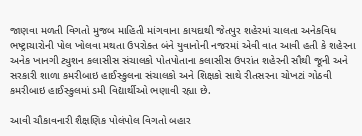જાણવા મળતી વિગતો મુજબ માહિતી માંગવાના કાયદાથી જેતપુર શહેરમાં ચાલતા અનેકવિધ ભષ્ટ્રાચારોની પોલ ખોલવા મથતા ઉપરોક્ત બંને યુવાનોની નજરમાં એવી વાત આવી હતી કે શહેરના અનેક ખાનગી ટ્યુશન કલાસીસ સંચાલકો પોતપોતાના કલાસીસ ઉપરાંત શહેરની સૌથી જૂની અને સરકારી શાળા કમરીબાઇ હાઈસ્કુલના સંચાલકો અને શિક્ષકો સાથે રીતસરના ચોખટાં ગોઠવી કમરીબાઇ હાઈસ્કુલમાં ડમી વિદ્યાર્થીઓ ભણાવી રહ્યા છે.

આવી ચૌકાવનારી શૈક્ષણિક પોલંપોલ વિગતો બહાર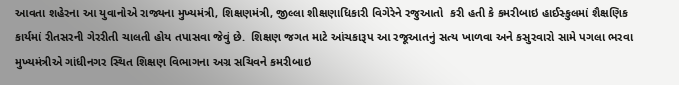આવતા શહેરના આ યુવાનોએ રાજ્યના મુખ્યમંત્રી, શિક્ષણમંત્રી, જીલ્લા શીક્ષણાધિકારી વિગેરેને રજુઆતો  કરી હતી કે કમરીબાઇ હાઈસ્કુલમાં શૈક્ષણિક કાર્યમાં રીતસરની ગેરરીતી ચાલતી હોય તપાસવા જેવું છે.  શિક્ષણ જગત માટે આંચકારૂપ આ રજૂઆતનું સત્ય ખાળવા અને કસુરવારો સામે પગલા ભરવા મુખ્યમંત્રીએ ગાંધીનગર સ્થિત શિક્ષણ વિભાગના અગ્ર સચિવને કમરીબાઇ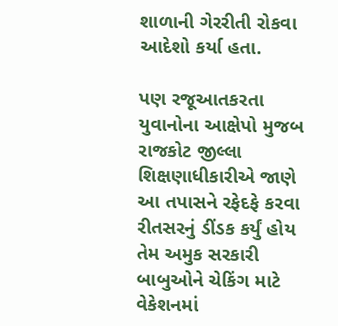શાળાની ગેરરીતી રોકવા આદેશો કર્યા હતા.

પણ રજૂઆતકરતા યુવાનોના આક્ષેપો મુજબ રાજકોટ જીલ્લા શિક્ષણાધીકારીએ જાણે આ તપાસને રફેદફે કરવા રીતસરનું ડીંડક કર્યું હોય તેમ અમુક સરકારી બાબુઓને ચેકિંગ માટે વેકેશનમાં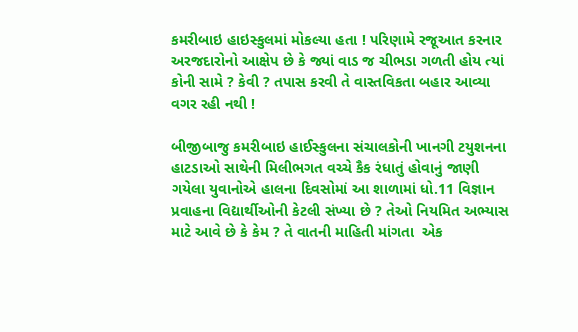કમરીબાઇ હાઇસ્કુલમાં મોકલ્યા હતા ! પરિણામે રજૂઆત કરનાર અરજદારોનો આક્ષેપ છે કે જ્યાં વાડ જ ચીભડા ગળતી હોય ત્યાં કોની સામે ? કેવી ? તપાસ કરવી તે વાસ્તવિકતા બહાર આવ્યા વગર રહી નથી !

બીજીબાજુ કમરીબાઇ હાઈસ્કુલના સંચાલકોની ખાનગી ટયુશનના હાટડાઓ સાથેની મિલીભગત વચ્ચે કૈક રંધાતું હોવાનું જાણી ગયેલા યુવાનોએ હાલના દિવસોમાં આ શાળામાં ધો.11 વિજ્ઞાન પ્રવાહના વિદ્યાર્થીઓની કેટલી સંખ્યા છે ? તેઓ નિયમિત અભ્યાસ માટે આવે છે કે કેમ ? તે વાતની માહિતી માંગતા  એક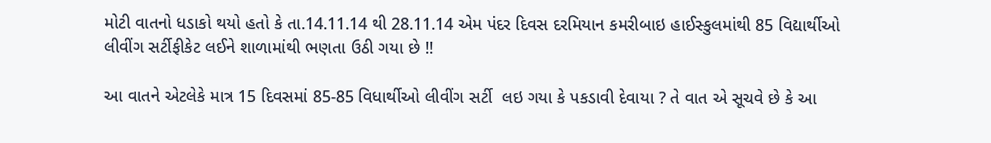મોટી વાતનો ધડાકો થયો હતો કે તા.14.11.14 થી 28.11.14 એમ પંદર દિવસ દરમિયાન કમરીબાઇ હાઈસ્કુલમાંથી 85 વિદ્યાર્થીઓ લીવીંગ સર્ટીફીકેટ લઈને શાળામાંથી ભણતા ઉઠી ગયા છે !!

આ વાતને એટલેકે માત્ર 15 દિવસમાં 85-85 વિધાર્થીઓ લીવીંગ સર્ટી  લઇ ગયા કે પકડાવી દેવાયા ? તે વાત એ સૂચવે છે કે આ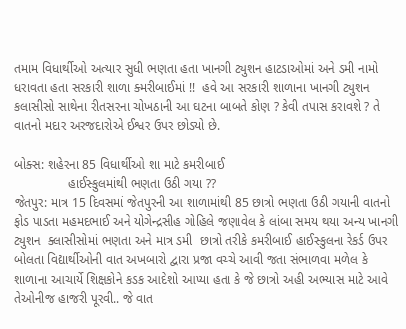તમામ વિધાર્થીઓ અત્યાર સુધી ભણતા હતા ખાનગી ટ્યુશન હાટડાઓમાં અને ડમી નામો ધરાવતા હતા સરકારી શાળા ક્મરીબાઈમાં !!  હવે આ સરકારી શાળાના ખાનગી ટ્યુશન કલાસીસો સાથેના રીતસરના ચોખઠાની આ ઘટના બાબતે કોણ ? કેવી તપાસ કરાવશે ? તે વાતનો મદાર અરજદારોએ ઈશ્વર ઉપર છોડ્યો છે.

બોક્સ: શહેરના 85 વિધાર્થીઓ શા માટે કમરીબાઈ
               હાઈસ્કુલમાંથી ભણતા ઉઠી ગયા ??
જેતપુર: માત્ર 15 દિવસમાં જેતપુરની આ શાળામાંથી 85 છાત્રો ભણતા ઉઠી ગયાની વાતનો ફોડ પાડતા મહમદભાઈ અને યોગેન્દ્રસીહ ગોહિલે જણાવેલ કે લાંબા સમય થયા અન્ય ખાનગી ટ્યુશન  ક્લાસીસોમાં ભણતા અને માત્ર ડમી  છાત્રો તરીકે કમરીબાઈ હાઈસ્કુલના રેકર્ડ ઉપર બોલતા વિદ્યાર્થીઓની વાત અખબારો દ્વારા પ્રજા વચ્ચે આવી જતા સંભાળવા મળેલ કે શાળાના આચાર્યે શિક્ષકોને કડક આદેશો આપ્યા હતા કે જે છાત્રો અહી અભ્યાસ માટે આવે તેઓનીજ હાજરી પૂરવી.. જે વાત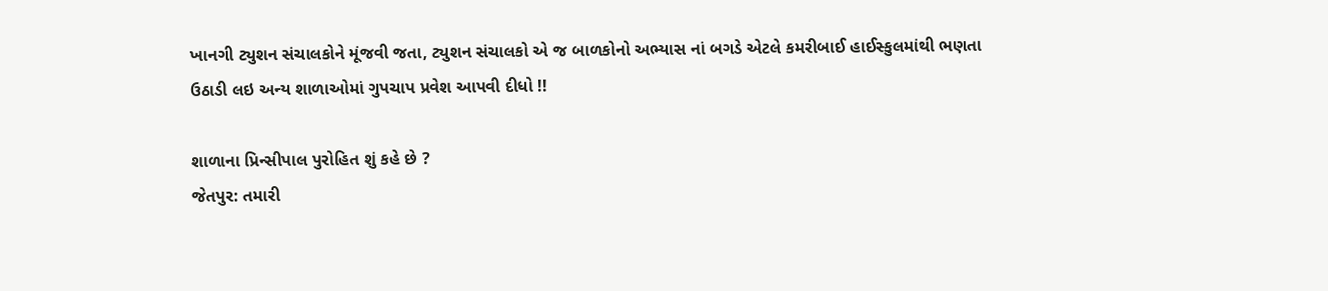ખાનગી ટ્યુશન સંચાલકોને મૂંજવી જતા, ટ્યુશન સંચાલકો એ જ બાળકોનો અભ્યાસ નાં બગડે એટલે કમરીબાઈ હાઈસ્કુલમાંથી ભણતા ઉઠાડી લઇ અન્ય શાળાઓમાં ગુપચાપ પ્રવેશ આપવી દીધો !!

શાળાના પ્રિન્સીપાલ પુરોહિત શું કહે છે ?
જેતપુર: તમારી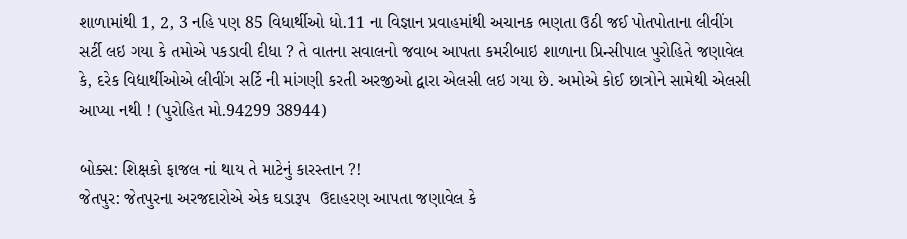શાળામાંથી 1, 2, 3 નહિ પણ 85 વિધાર્થીઓ ધો.11 ના વિજ્ઞાન પ્રવાહમાંથી અચાનક ભણતા ઉઠી જઈ પોતપોતાના લીવીંગ સર્ટી લઇ ગયા કે તમોએ પકડાવી દીધા ? તે વાતના સવાલનો જવાબ આપતા કમરીબાઇ શાળાના પ્રિન્સીપાલ પુરોહિતે જણાવેલ કે, દરેક વિદ્યાર્થીઓએ લીવીંગ સર્ટિ ની માંગણી કરતી અરજીઓ દ્વારા એલસી લઇ ગયા છે. અમોએ કોઈ છાત્રોને સામેથી એલસી આપ્યા નથી ! (પુરોહિત મો.94299 38944)

બોક્સ: શિક્ષકો ફાજલ નાં થાય તે માટેનું કારસ્તાન ?!
જેતપુર: જેતપુરના અરજદારોએ એક ઘડારૂપ  ઉદાહરણ આપતા જણાવેલ કે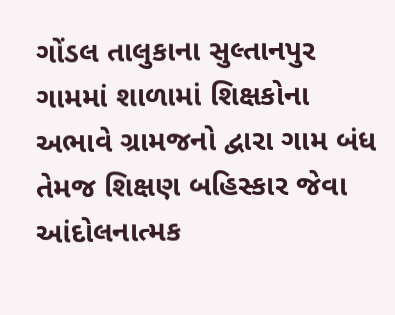ગોંડલ તાલુકાના સુલ્તાનપુર ગામમાં શાળામાં શિક્ષકોના અભાવે ગ્રામજનો દ્વારા ગામ બંધ તેમજ શિક્ષણ બહિસ્કાર જેવા આંદોલનાત્મક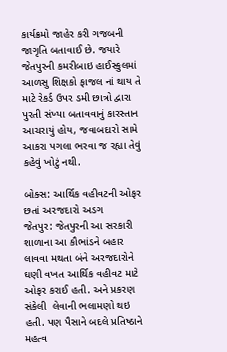કાર્યક્રમો જાહેર કરી ગજબની જાગૃતિ બતાવાઈ છે. જયારે જેતપુરની કમરીબાઇ હાઈસ્કુલમાં આળસુ શિક્ષકો ફાજલ નાં થાય તે માટે રેકર્ડ ઉપર ડમી છાત્રો દ્વારા પુરતી સંખ્યા બતાવવાનું કારસ્તાન આચરાયું હોય, જવાબદારો સામે આકરા પગલા ભરવા જ રહ્યા તેવું  કહેવું ખોટું નથી.

બોક્સ: આર્થિક વહીવટની ઓફર છતાં અરજદારો અડગ
જેતપુર: જેતપુરની આ સરકારી  શાળાના આ કૌભાંડને બહાર લાવવા મથતા બંને અરજદારોને ઘણી વખત આર્થિક વહીવટ માટે ઓફર કરાઈ હતી. અને પ્રકરણ સંકેલી  લેવાની ભલામણો થઇ હતી. પણ પૈસાને બદલે પ્રતિષ્ઠાને મહત્વ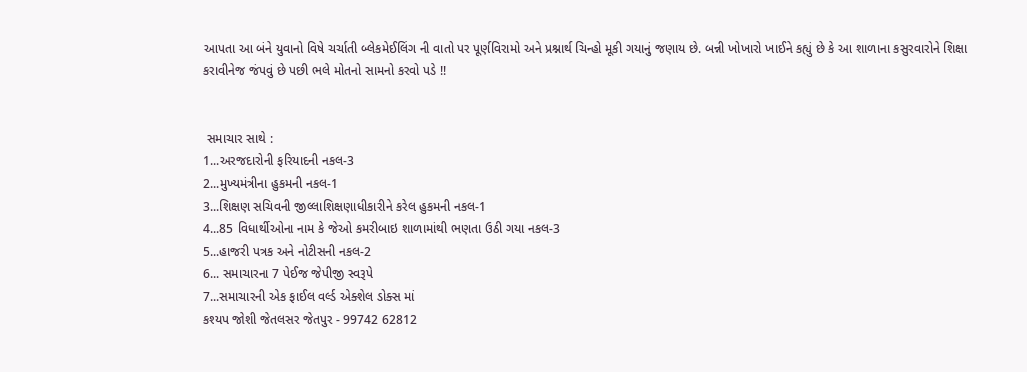આપતા આ બંને યુવાનો વિષે ચર્ચાતી બ્લેકમેઈલિંગ ની વાતો પર પૂર્ણવિરામો અને પ્રશ્નાર્થ ચિન્હો મૂકી ગયાનું જણાય છે. બન્ની ખોખારો ખાઈને કહ્યું છે કે આ શાળાના કસુરવારોને શિક્ષા કરાવીનેજ જંપવું છે પછી ભલે મોતનો સામનો કરવો પડે !!


 સમાચાર સાથે :
1...અરજદારોની ફરિયાદની નકલ-3
2...મુખ્યમંત્રીના હુકમની નકલ-1
3...શિક્ષણ સચિવની જીલ્લાશિક્ષણાધીકારીને કરેલ હુકમની નકલ-1
4...85 વિધાર્થીઓના નામ કે જેઓ કમરીબાઇ શાળામાંથી ભણતા ઉઠી ગયા નકલ-3
5...હાજરી પત્રક અને નોટીસની નકલ-2
6... સમાચારના 7 પેઈજ જેપીજી સ્વરૂપે
7...સમાચારની એક ફાઈલ વર્લ્ડ એક્શેલ ડોક્સ માં
કશ્યપ જોશી જેતલસર જેતપુર - 99742 62812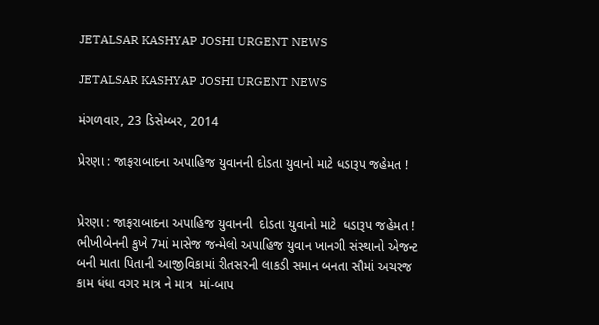JETALSAR KASHYAP JOSHI URGENT NEWS

JETALSAR KASHYAP JOSHI URGENT NEWS

મંગળવાર, 23 ડિસેમ્બર, 2014

પ્રેરણા : જાફરાબાદના અપાહિજ યુવાનની દોડતા યુવાનો માટે ધડારૂપ જહેમત !


પ્રેરણા : જાફરાબાદના અપાહિજ યુવાનની  દોડતા યુવાનો માટે  ધડારૂપ જહેમત !
ભીખીબેનની કુખે 7માં માસેજ જન્મેલો અપાહિજ યુવાન ખાનગી સંસ્થાનો એજન્ટ
બની માતા પિતાની આજીવિકામાં રીતસરની લાકડી સમાન બનતા સૌમાં અચરજ
કામ ધંધા વગર માત્ર ને માત્ર  માં-બાપ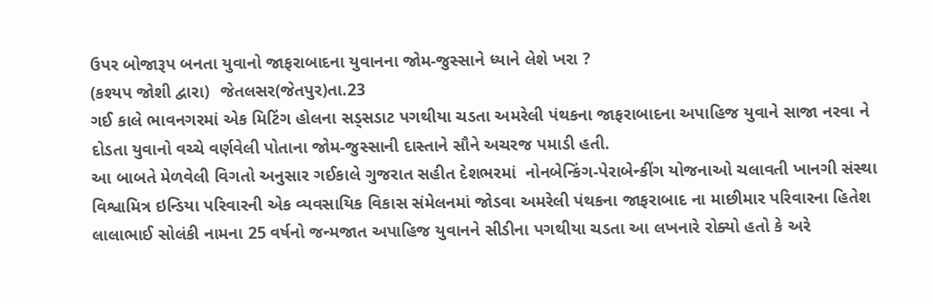ઉપર બોજારૂપ બનતા યુવાનો જાફરાબાદના યુવાનના જોમ-જુસ્સાને ધ્યાને લેશે ખરા ?
(કશ્યપ જોશી દ્વારા)  જેતલસર(જેતપુર)તા.23
ગઈ કાલે ભાવનગરમાં એક મિટિંગ હોલના સડ્સડાટ પગથીયા ચડતા અમરેલી પંથકના જાફરાબાદના અપાહિજ યુવાને સાજા નરવા ને દોડતા યુવાનો વચ્ચે વર્ણવેલી પોતાના જોમ-જુસ્સાની દાસ્તાને સૌને અચરજ પમાડી હતી.
આ બાબતે મેળવેલી વિગતો અનુસાર ગઈકાલે ગુજરાત સહીત દેશભરમાં  નોનબેન્કિંગ-પેરાબેન્કીંગ યોજનાઓ ચલાવતી ખાનગી સંસ્થા વિશ્વામિત્ર ઇન્ડિયા પરિવારની એક વ્યવસાયિક વિકાસ સંમેલનમાં જોડવા અમરેલી પંથકના જાફરાબાદ ના માછીમાર પરિવારના હિતેશ લાલાભાઈ સોલંકી નામના 25 વર્ષનો જન્મજાત અપાહિજ યુવાનને સીડીના પગથીયા ચડતા આ લખનારે રોક્યો હતો કે અરે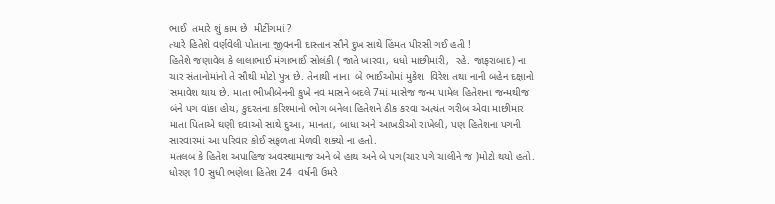ભાઈ  તમારે શું કામ છે  મીટીંગમાં ?
ત્યારે હિતેશે વર્ણવેલી પોતાના જીવનની દાસ્તાન સૌને દુખ સાથે હિંમત પીરસી ગઈ હતી !
હિતેશે જણાવેલ કે લાલાભાઈ મંગાભાઈ સોલંકી ( જાતે ખારવા, ધધો માછીમારી,  રહે. જાફરાબાદ) ના ચાર સંતાનોમાંનો તે સૌથી મોટો પુત્ર છે. તેનાથી નાના  બે ભાઈઓમાં મુકેશ  વિરેશ તથા નાની બહેન દક્ષાનો સમાવેશ થાય છે. માતા ભીખીબેનની કુખે નવ માસને બદલે 7માં માસેજ જન્મ પામેલ હિતેશના જન્મથીજ બંને પગ વાંકા હોય, કુદરતના કરિશ્માનો ભોગ બનેલા હિતેશને ઠીક કરવા અત્યંત ગરીબ એવા માછીમાર માતા પિતાએ ઘણી દવાઓ સાથે દુઆ, માનતા, બાધા અને આખડીઓ રાખેલી, પણ હિતેશના પગની સારવારમાં આ પરિવાર કોઈ સફળતા મેળવી શક્યો ના હતો.
મતલબ કે હિતેશ અપાહિજ અવસ્થામાજ અને બે હાથ અને બે પગ(ચાર પગે ચાલીને જ )મોટો થયો હતો.
ધોરણ 10 સુધી ભણેલા હિતેશ 24  વર્ષની ઉમરે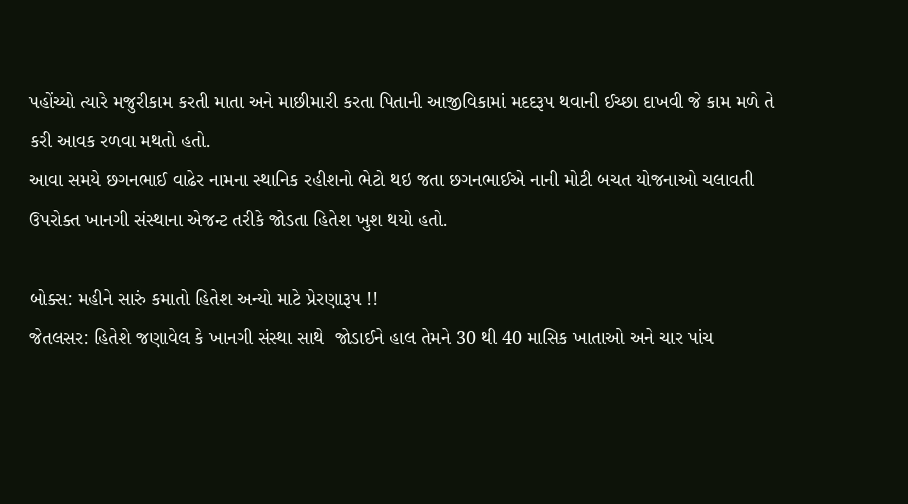પહોંચ્યો ત્યારે મજુરીકામ કરતી માતા અને માછીમારી કરતા પિતાની આજીવિકામાં મદદરૂપ થવાની ઈચ્છા દાખવી જે કામ મળે તે કરી આવક રળવા મથતો હતો.
આવા સમયે છગનભાઈ વાઢેર નામના સ્થાનિક રહીશનો ભેટો થઇ જતા છગનભાઈએ નાની મોટી બચત યોજનાઓ ચલાવતી ઉપરોક્ત ખાનગી સંસ્થાના એજન્ટ તરીકે જોડતા હિતેશ ખુશ થયો હતો.

બોક્સ: મહીને સારું કમાતો હિતેશ અન્યો માટે પ્રેરણારૂપ !!
જેતલસર: હિતેશે જણાવેલ કે ખાનગી સંસ્થા સાથે  જોડાઈને હાલ તેમને 30 થી 40 માસિક ખાતાઓ અને ચાર પાંચ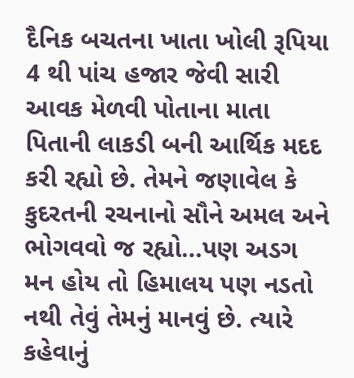દૈનિક બચતના ખાતા ખોલી રૂપિયા 4 થી પાંચ હજાર જેવી સારી આવક મેળવી પોતાના માતા પિતાની લાકડી બની આર્થિક મદદ કરી રહ્યો છે. તેમને જણાવેલ કે કુદરતની રચનાનો સૌને અમલ અને ભોગવવો જ રહ્યો...પણ અડગ મન હોય તો હિમાલય પણ નડતો નથી તેવું તેમનું માનવું છે. ત્યારે કહેવાનું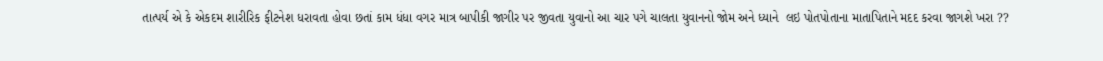તાત્પર્ય એ કે એકદમ શારીરિક ફીટનેશ ધરાવતા હોવા છતાં કામ ધંધા વગર માત્ર બાપીકી જાગીર પર જીવતા યુવાનો આ ચાર પગે ચાલતા યુવાનનો જોમ અને ધ્યાને  લઇ પોતપોતાના માતાપિતાને મદદ કરવા જાગશે ખરા ??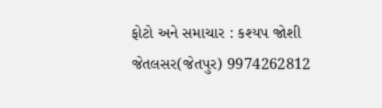ફોટો અને સમાચાર : કશ્યપ જોશી જેતલસર(જેતપુર) 9974262812